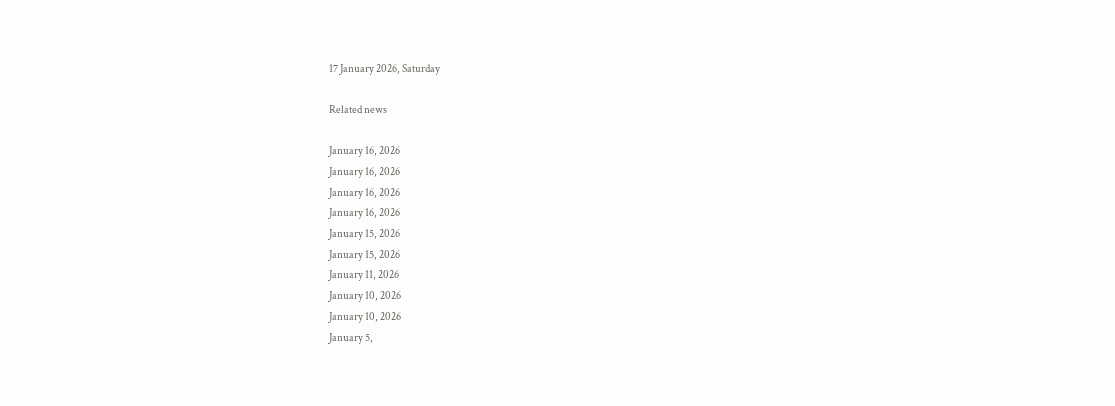17 January 2026, Saturday

Related news

January 16, 2026
January 16, 2026
January 16, 2026
January 16, 2026
January 15, 2026
January 15, 2026
January 11, 2026
January 10, 2026
January 10, 2026
January 5,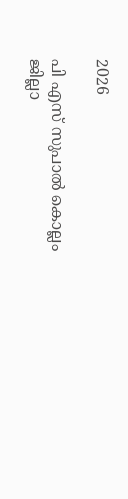2026

പി എസ് സുപാല്‍ കൊല്ലം ജില്ലാ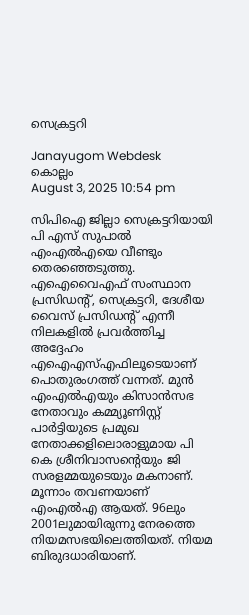സെക്രട്ടറി

Janayugom Webdesk
കൊല്ലം
August 3, 2025 10:54 pm

സിപിഐ ജില്ലാ സെക്രട്ടറിയായി പി എസ് സുപാല്‍ എംഎല്‍എയെ വീണ്ടും തെര‍ഞ്ഞെടുത്തു. എഐവൈഎഫ് സംസ്ഥാന പ്രസിഡന്റ്, സെക്രട്ടറി, ദേശീയ വൈസ് പ്രസിഡന്റ് എന്നീ നിലകളില്‍ പ്രവര്‍ത്തിച്ച അദ്ദേഹം എഐഎസ്എഫിലൂടെയാണ് പൊതുരംഗത്ത് വന്നത്. മുന്‍ എംഎല്‍എയും കിസാന്‍സഭ നേതാവും കമ്മ്യൂണിസ്റ്റ് പാര്‍ട്ടിയുടെ പ്രമുഖ നേതാക്കളിലൊരാളുമായ പി കെ ശ്രീനിവാസന്റെയും ജി സരളമ്മയുടെയും മകനാണ്. മൂന്നാം തവണയാണ് എംഎല്‍എ ആയത്. 96ലും 2001ലുമായിരുന്നു നേരത്തെ നിയമസഭയിലെത്തിയത്. നിയമ ബിരുദധാരിയാണ്.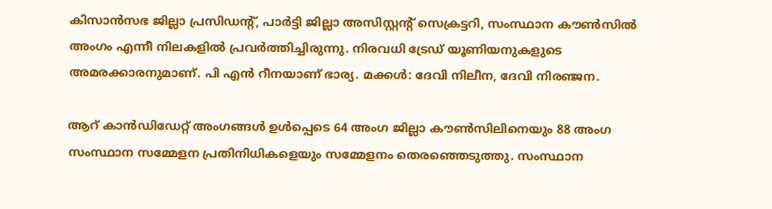കിസാന്‍സഭ ജില്ലാ പ്രസിഡന്റ്, പാര്‍ട്ടി ജില്ലാ അസിസ്റ്റന്റ് സെക്രട്ടറി, സംസ്ഥാന കൗണ്‍സില്‍ അംഗം എന്നീ നിലകളില്‍ പ്രവര്‍ത്തിച്ചിരുന്നു. നിരവധി ട്രേഡ്‌ യൂണിയനുകളുടെ അമരക്കാരനുമാണ്. പി എന്‍ റീനയാണ് ഭാര്യ. മക്കള്‍: ദേവി നിലീന, ദേവി നിരഞ്ജന.

ആറ് കാന്‍ഡിഡേറ്റ് അംഗങ്ങള്‍ ഉള്‍പ്പെടെ 64 അംഗ ജില്ലാ കൗണ്‍സിലിനെയും 88 അംഗ സംസ്ഥാന സമ്മേളന പ്രതിനിധികളെയും സമ്മേളനം തെരഞ്ഞെടുത്തു. സംസ്ഥാന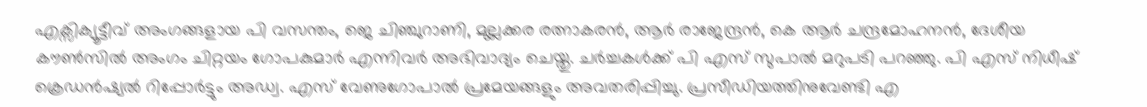എക്സിക്യൂട്ടീവ് അംഗങ്ങളായ പി വസന്തം, ജെ ചിഞ്ചുറാണി, മുല്ലക്കര രത്നാകരന്‍, ആര്‍ രാജേന്ദ്രന്‍, കെ ആര്‍ ചന്ദ്രമോഹനന്‍, ദേശീയ കൗണ്‍സില്‍ അംഗം ചിറ്റയം ഗോപകുമാര്‍ എന്നിവര്‍ അഭിവാദ്യം ചെയ്തു. ചര്‍ച്ചകള്‍ക്ക് പി എസ് സുപാല്‍ മറുപടി പറഞ്ഞു. പി എസ് നിധീഷ് ക്രെഡന്‍ഷ്യല്‍ റിപ്പോര്‍ട്ടും അഡ്വ. എസ് വേണുഗോപാല്‍ പ്രമേയങ്ങളും അവതരിപ്പിച്ചു. പ്രസീഡിയത്തിനുവേണ്ടി എ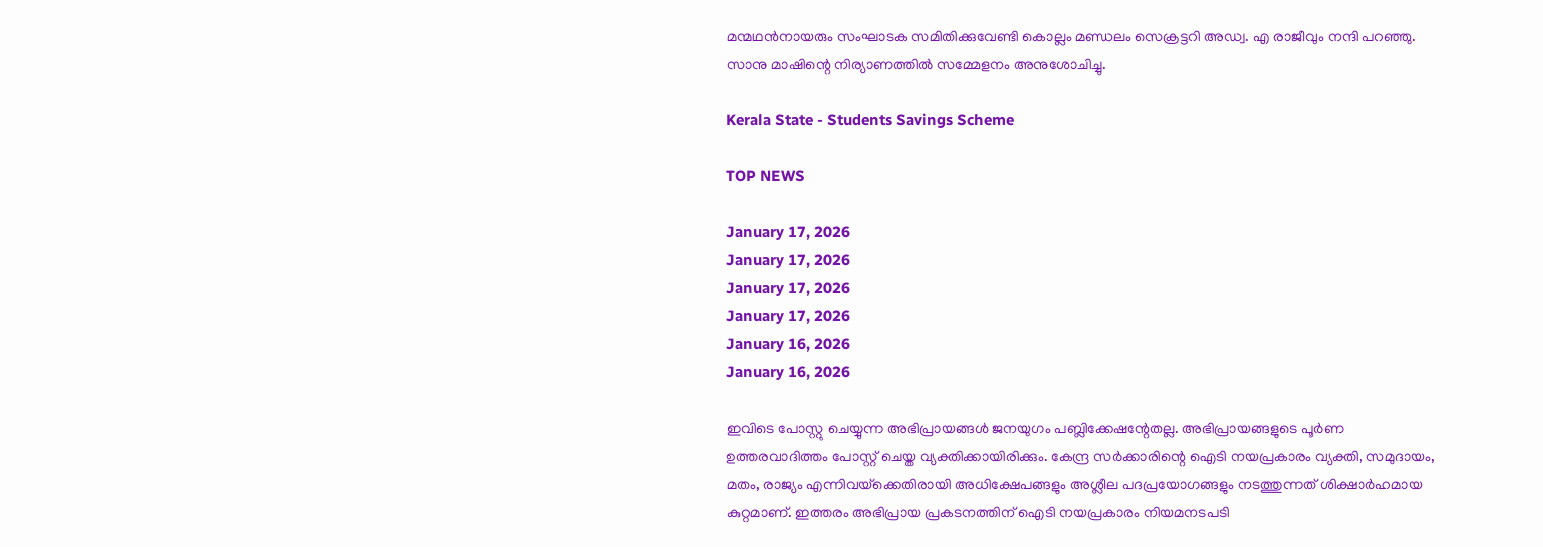മന്മഥന്‍നായരും സംഘാടക സമിതിക്കുവേണ്ടി കൊല്ലം മണ്ഡലം സെക്രട്ടറി അഡ്വ. എ രാജീവും നന്ദി പറഞ്ഞു. സാനു മാഷിന്റെ നിര്യാണത്തില്‍ സമ്മേളനം അനുശോചിച്ചു.

Kerala State - Students Savings Scheme

TOP NEWS

January 17, 2026
January 17, 2026
January 17, 2026
January 17, 2026
January 16, 2026
January 16, 2026

ഇവിടെ പോസ്റ്റു ചെയ്യുന്ന അഭിപ്രായങ്ങള്‍ ജനയുഗം പബ്ലിക്കേഷന്റേതല്ല. അഭിപ്രായങ്ങളുടെ പൂര്‍ണ ഉത്തരവാദിത്തം പോസ്റ്റ് ചെയ്ത വ്യക്തിക്കായിരിക്കും. കേന്ദ്ര സര്‍ക്കാരിന്റെ ഐടി നയപ്രകാരം വ്യക്തി, സമുദായം, മതം, രാജ്യം എന്നിവയ്‌ക്കെതിരായി അധിക്ഷേപങ്ങളും അശ്ലീല പദപ്രയോഗങ്ങളും നടത്തുന്നത് ശിക്ഷാര്‍ഹമായ കുറ്റമാണ്. ഇത്തരം അഭിപ്രായ പ്രകടനത്തിന് ഐടി നയപ്രകാരം നിയമനടപടി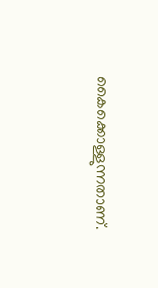കൈക്കൊള്ളുന്നതാണ്.